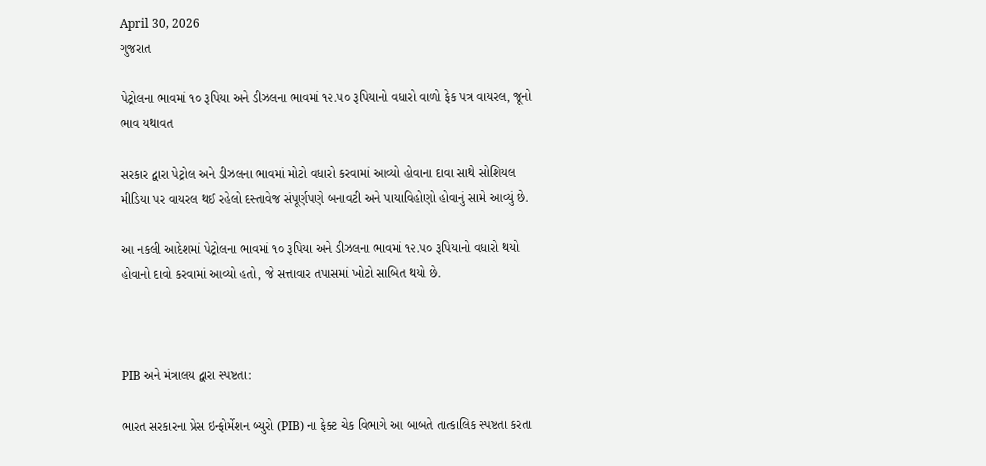April 30, 2026
ગુજરાત

પેટ્રોલના ભાવમાં ૧૦ રૂપિયા અને ડીઝલના ભાવમાં ૧૨.૫૦ રૂપિયાનો વધારો વાળો ફેક પત્ર વાયરલ, જૂનો ભાવ યથાવત

સરકાર દ્વારા પેટ્રોલ અને ડીઝલના ભાવમાં મોટો વધારો કરવામાં આવ્યો હોવાના દાવા સાથે સોશિયલ મીડિયા પર વાયરલ થઈ રહેલો દસ્તાવેજ સંપૂર્ણપણે બનાવટી અને પાયાવિહોણો હોવાનું સામે આવ્યું છે.

આ નકલી આદેશમાં પેટ્રોલના ભાવમાં ૧૦ રૂપિયા અને ડીઝલના ભાવમાં ૧૨.૫૦ રૂપિયાનો વધારો થયો હોવાનો દાવો કરવામાં આવ્યો હતો, જે સત્તાવાર તપાસમાં ખોટો સાબિત થયો છે.



PIB અને મંત્રાલય દ્વારા સ્પષ્ટતા:

ભારત સરકારના પ્રેસ ઇન્ફોર્મેશન બ્યુરો (PIB) ના ફેક્ટ ચેક વિભાગે આ બાબતે તાત્કાલિક સ્પષ્ટતા કરતા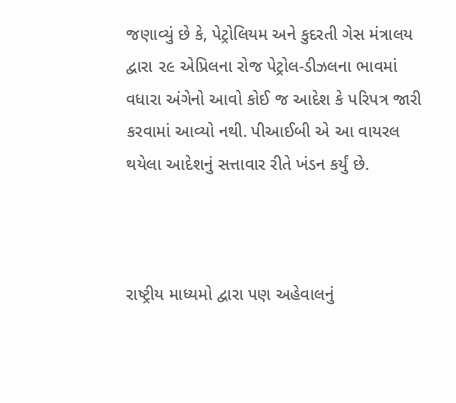જણાવ્યું છે કે, પેટ્રોલિયમ અને કુદરતી ગેસ મંત્રાલય દ્વારા ૨૯ એપ્રિલના રોજ પેટ્રોલ-ડીઝલના ભાવમાં વધારા અંગેનો આવો કોઈ જ આદેશ કે પરિપત્ર જારી કરવામાં આવ્યો નથી. પીઆઈબી એ આ વાયરલ થયેલા આદેશનું સત્તાવાર રીતે ખંડન કર્યું છે.



રાષ્ટ્રીય માધ્યમો દ્વારા પણ અહેવાલનું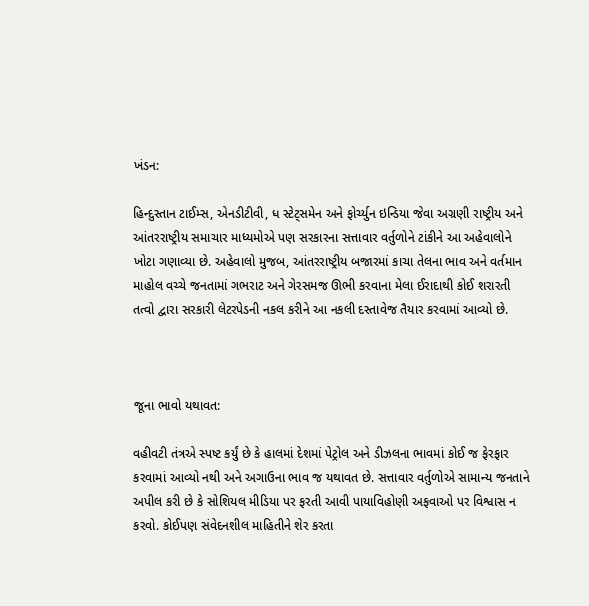ખંડન:

હિન્દુસ્તાન ટાઈમ્સ, એનડીટીવી, ધ સ્ટેટ્સમેન અને ફોર્ચ્યુન ઇન્ડિયા જેવા અગ્રણી રાષ્ટ્રીય અને આંતરરાષ્ટ્રીય સમાચાર માધ્યમોએ પણ સરકારના સત્તાવાર વર્તુળોને ટાંકીને આ અહેવાલોને ખોટા ગણાવ્યા છે. અહેવાલો મુજબ, આંતરરાષ્ટ્રીય બજારમાં કાચા તેલના ભાવ અને વર્તમાન માહોલ વચ્ચે જનતામાં ગભરાટ અને ગેરસમજ ઊભી કરવાના મેલા ઈરાદાથી કોઈ શરારતી તત્વો દ્વારા સરકારી લેટરપેડની નકલ કરીને આ નકલી દસ્તાવેજ તૈયાર કરવામાં આવ્યો છે.



જૂના ભાવો યથાવત:

વહીવટી તંત્રએ સ્પષ્ટ કર્યું છે કે હાલમાં દેશમાં પેટ્રોલ અને ડીઝલના ભાવમાં કોઈ જ ફેરફાર કરવામાં આવ્યો નથી અને અગાઉના ભાવ જ યથાવત છે. સત્તાવાર વર્તુળોએ સામાન્ય જનતાને અપીલ કરી છે કે સોશિયલ મીડિયા પર ફરતી આવી પાયાવિહોણી અફવાઓ પર વિશ્વાસ ન કરવો. કોઈપણ સંવેદનશીલ માહિતીને શેર કરતા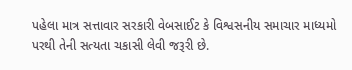પહેલા માત્ર સત્તાવાર સરકારી વેબસાઈટ કે વિશ્વસનીય સમાચાર માધ્યમો પરથી તેની સત્યતા ચકાસી લેવી જરૂરી છે.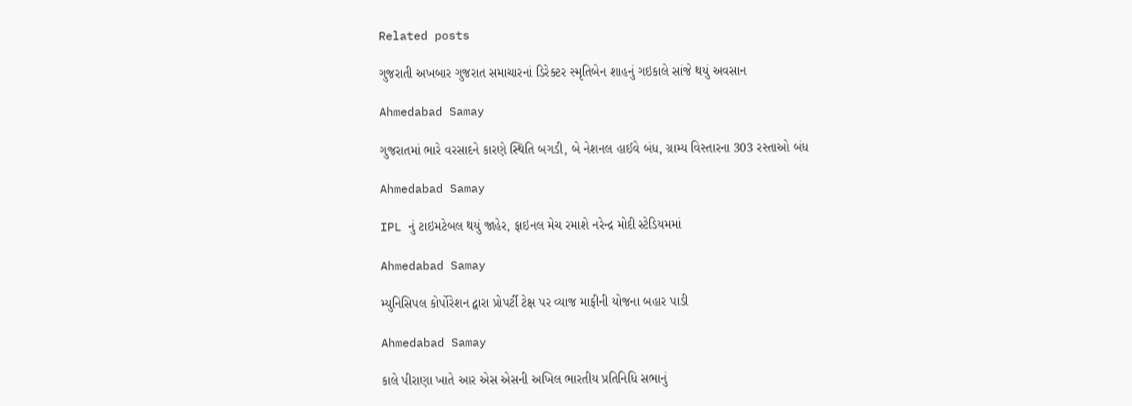Related posts

ગુજરાતી અખબાર ગુજરાત સમાચારનાં ડિરેક્‍ટર સ્‍મૃતિબેન શાહનું ગઇકાલે સાંજે થયું અવસાન

Ahmedabad Samay

ગુજરાતમાં ભારે વરસાદને કારણે સ્થિતિ બગડી, બે નેશનલ હાઈવે બંધ, ગ્રામ્ય વિસ્તારના 303 રસ્તાઓ બંધ

Ahmedabad Samay

IPL નું ટાઇમટેબલ થયું જાહેર, ફાઇનલ મેચ રમાશે નરેન્દ્ર મોદી સ્ટેડિયમમાં

Ahmedabad Samay

મ્યુનિસિપલ કોર્પોરેશન દ્વારા પ્રોપર્ટી ટેક્ષ પર વ્યાજ માફીની યોજના બહાર પાડી

Ahmedabad Samay

કાલે પીરાણા ખાતે આર એસ એસની અખિલ ભારતીય પ્રતિનિધિ સભાનું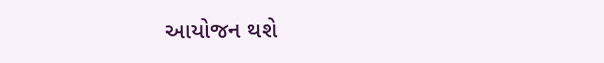આયોજન થશે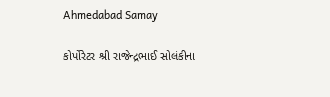Ahmedabad Samay

કોર્પોરેટર શ્રી રાજેન્દ્રભાઈ સોલંકીના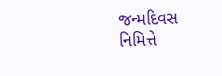જન્મદિવસ નિમિત્તે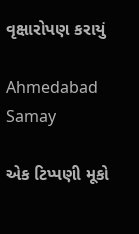વૃક્ષારોપણ કરાયું

Ahmedabad Samay

એક ટિપ્પણી મૂકો